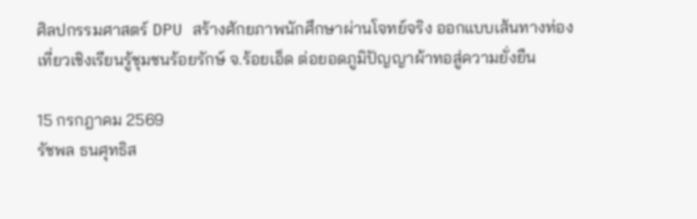ศิลปกรรมศาสตร์ DPU สร้างศักยภาพนักศึกษาผ่านโจทย์จริง ออกแบบเส้นทางท่องเที่ยวเชิงเรียนรู้ชุมชนร้อยรักษ์ จ.ร้อยเอ็ด ต่อยอดภูมิปัญญาผ้าทอสู่ความยั่งยืน

15 กรกฎาคม 2569
รัชพล ธนศุทธิส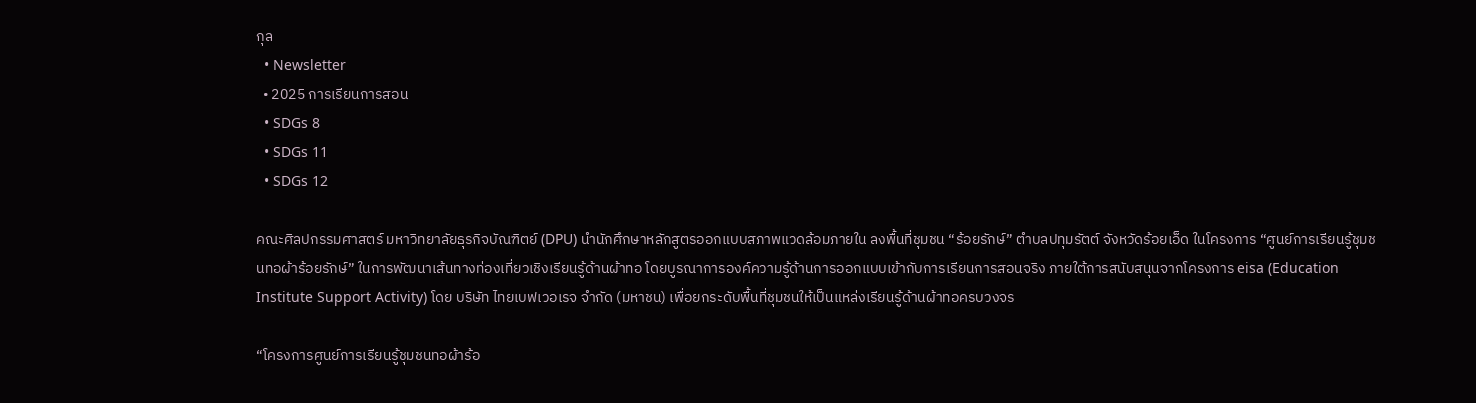กุล
  • Newsletter
  • 2025 การเรียนการสอน
  • SDGs 8
  • SDGs 11
  • SDGs 12

คณะศิลปกรรมศาสตร์ มหาวิทยาลัยธุรกิจบัณฑิตย์ (DPU) นำนักศึกษาหลักสูตรออกแบบสภาพแวดล้อมภายใน ลงพื้นที่ชุมชน “ร้อยรักษ์” ตำบลปทุมรัตต์ จังหวัดร้อยเอ็ด ในโครงการ “ศูนย์การเรียนรู้ชุมชนทอผ้าร้อยรักษ์” ในการพัฒนาเส้นทางท่องเที่ยวเชิงเรียนรู้ด้านผ้าทอ โดยบูรณาการองค์ความรู้ด้านการออกแบบเข้ากับการเรียนการสอนจริง ภายใต้การสนับสนุนจากโครงการ eisa (Education Institute Support Activity) โดย บริษัท ไทยเบฟเวอเรจ จำกัด (มหาชน) เพื่อยกระดับพื้นที่ชุมชนให้เป็นแหล่งเรียนรู้ด้านผ้าทอครบวงจร

“โครงการศูนย์การเรียนรู้ชุมชนทอผ้าร้อ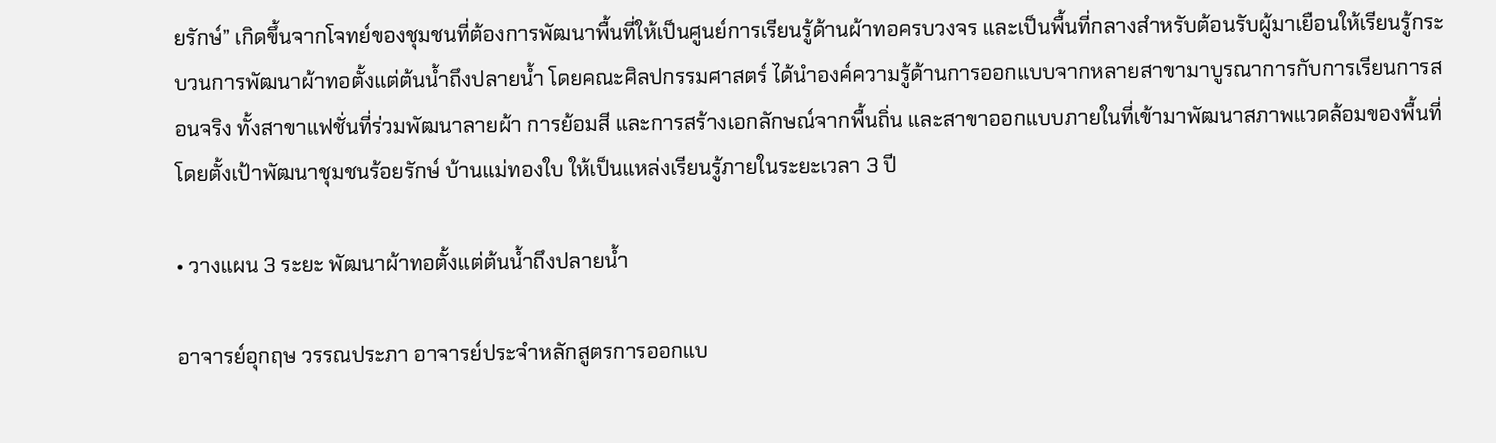ยรักษ์” เกิดขึ้นจากโจทย์ของชุมชนที่ต้องการพัฒนาพื้นที่ให้เป็นศูนย์การเรียนรู้ด้านผ้าทอครบวงจร และเป็นพื้นที่กลางสำหรับต้อนรับผู้มาเยือนให้เรียนรู้กระบวนการพัฒนาผ้าทอตั้งแต่ต้นน้ำถึงปลายน้ำ โดยคณะศิลปกรรมศาสตร์ ได้นำองค์ความรู้ด้านการออกแบบจากหลายสาขามาบูรณาการกับการเรียนการสอนจริง ทั้งสาขาแฟชั่นที่ร่วมพัฒนาลายผ้า การย้อมสี และการสร้างเอกลักษณ์จากพื้นถิ่น และสาขาออกแบบภายในที่เข้ามาพัฒนาสภาพแวดล้อมของพื้นที่ โดยตั้งเป้าพัฒนาชุมชนร้อยรักษ์ บ้านแม่ทองใบ ให้เป็นแหล่งเรียนรู้ภายในระยะเวลา 3 ปี

• วางแผน 3 ระยะ พัฒนาผ้าทอตั้งแต่ต้นน้ำถึงปลายน้ำ

อาจารย์อุกฤษ วรรณประภา อาจารย์ประจำหลักสูตรการออกแบ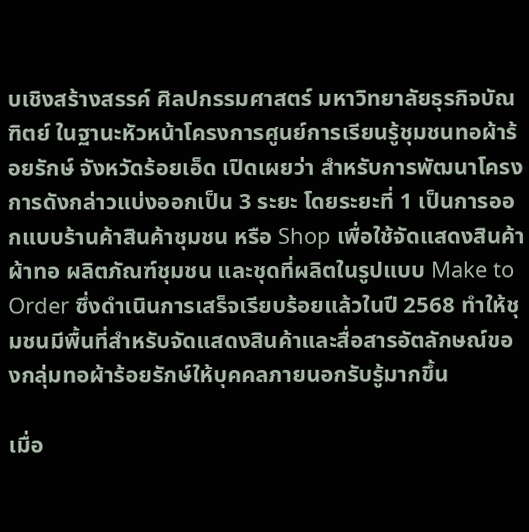บเชิงสร้างสรรค์ ศิลปกรรมศาสตร์ มหาวิทยาลัยธุรกิจบัณฑิตย์ ในฐานะหัวหน้าโครงการศูนย์การเรียนรู้ชุมชนทอผ้าร้อยรักษ์ จังหวัดร้อยเอ็ด เปิดเผยว่า สำหรับการพัฒนาโครงการดังกล่าวแบ่งออกเป็น 3 ระยะ โดยระยะที่ 1 เป็นการออกแบบร้านค้าสินค้าชุมชน หรือ Shop เพื่อใช้จัดแสดงสินค้าผ้าทอ ผลิตภัณฑ์ชุมชน และชุดที่ผลิตในรูปแบบ Make to Order ซึ่งดำเนินการเสร็จเรียบร้อยแล้วในปี 2568 ทำให้ชุมชนมีพื้นที่สำหรับจัดแสดงสินค้าและสื่อสารอัตลักษณ์ของกลุ่มทอผ้าร้อยรักษ์ให้บุคคลภายนอกรับรู้มากขึ้น

เมื่อ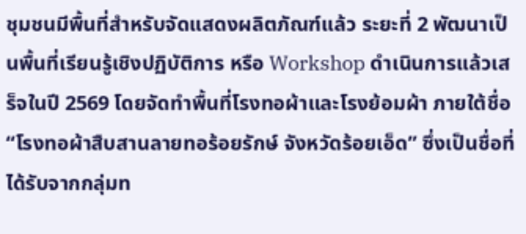ชุมชนมีพื้นที่สำหรับจัดแสดงผลิตภัณฑ์แล้ว ระยะที่ 2 พัฒนาเป็นพื้นที่เรียนรู้เชิงปฏิบัติการ หรือ Workshop ดำเนินการแล้วเสร็จในปี 2569 โดยจัดทำพื้นที่โรงทอผ้าและโรงย้อมผ้า ภายใต้ชื่อ “โรงทอผ้าสืบสานลายทอร้อยรักษ์ จังหวัดร้อยเอ็ด” ซึ่งเป็นชื่อที่ได้รับจากกลุ่มท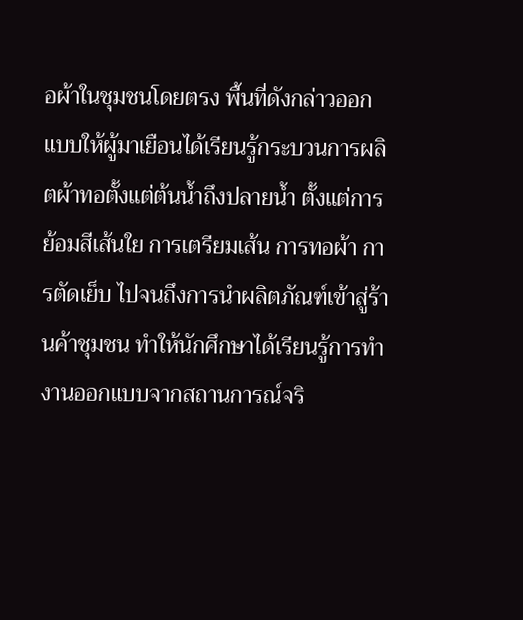อผ้าในชุมชนโดยตรง พื้นที่ดังกล่าวออกแบบให้ผู้มาเยือนได้เรียนรู้กระบวนการผลิตผ้าทอตั้งแต่ต้นน้ำถึงปลายน้ำ ตั้งแต่การย้อมสีเส้นใย การเตรียมเส้น การทอผ้า การตัดเย็บ ไปจนถึงการนำผลิตภัณฑ์เข้าสู่ร้านค้าชุมชน ทำให้นักศึกษาได้เรียนรู้การทำงานออกแบบจากสถานการณ์จริ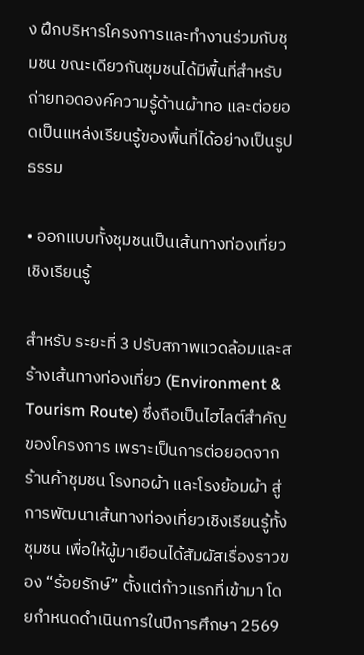ง ฝึกบริหารโครงการและทำงานร่วมกับชุมชน ขณะเดียวกันชุมชนได้มีพื้นที่สำหรับถ่ายทอดองค์ความรู้ด้านผ้าทอ และต่อยอดเป็นแหล่งเรียนรู้ของพื้นที่ได้อย่างเป็นรูปธรรม

• ออกแบบทั้งชุมชนเป็นเส้นทางท่องเที่ยวเชิงเรียนรู้

สำหรับ ระยะที่ 3 ปรับสภาพแวดล้อมและสร้างเส้นทางท่องเที่ยว (Environment & Tourism Route) ซึ่งถือเป็นไฮไลต์สำคัญของโครงการ เพราะเป็นการต่อยอดจากร้านค้าชุมชน โรงทอผ้า และโรงย้อมผ้า สู่การพัฒนาเส้นทางท่องเที่ยวเชิงเรียนรู้ทั้งชุมชน เพื่อให้ผู้มาเยือนได้สัมผัสเรื่องราวของ “ร้อยรักษ์” ตั้งแต่ก้าวแรกที่เข้ามา โดยกำหนดดำเนินการในปีการศึกษา 2569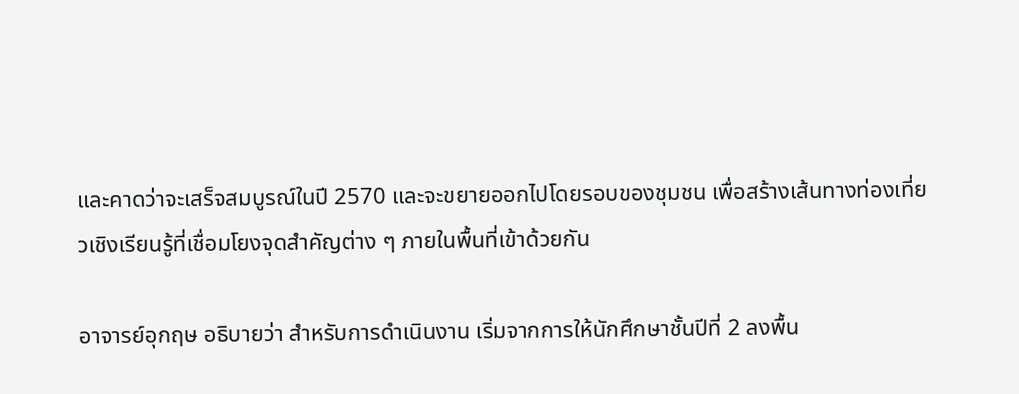และคาดว่าจะเสร็จสมบูรณ์ในปี 2570 และจะขยายออกไปโดยรอบของชุมชน เพื่อสร้างเส้นทางท่องเที่ยวเชิงเรียนรู้ที่เชื่อมโยงจุดสำคัญต่าง ๆ ภายในพื้นที่เข้าด้วยกัน

อาจารย์อุกฤษ อธิบายว่า สำหรับการดำเนินงาน เริ่มจากการให้นักศึกษาชั้นปีที่ 2 ลงพื้น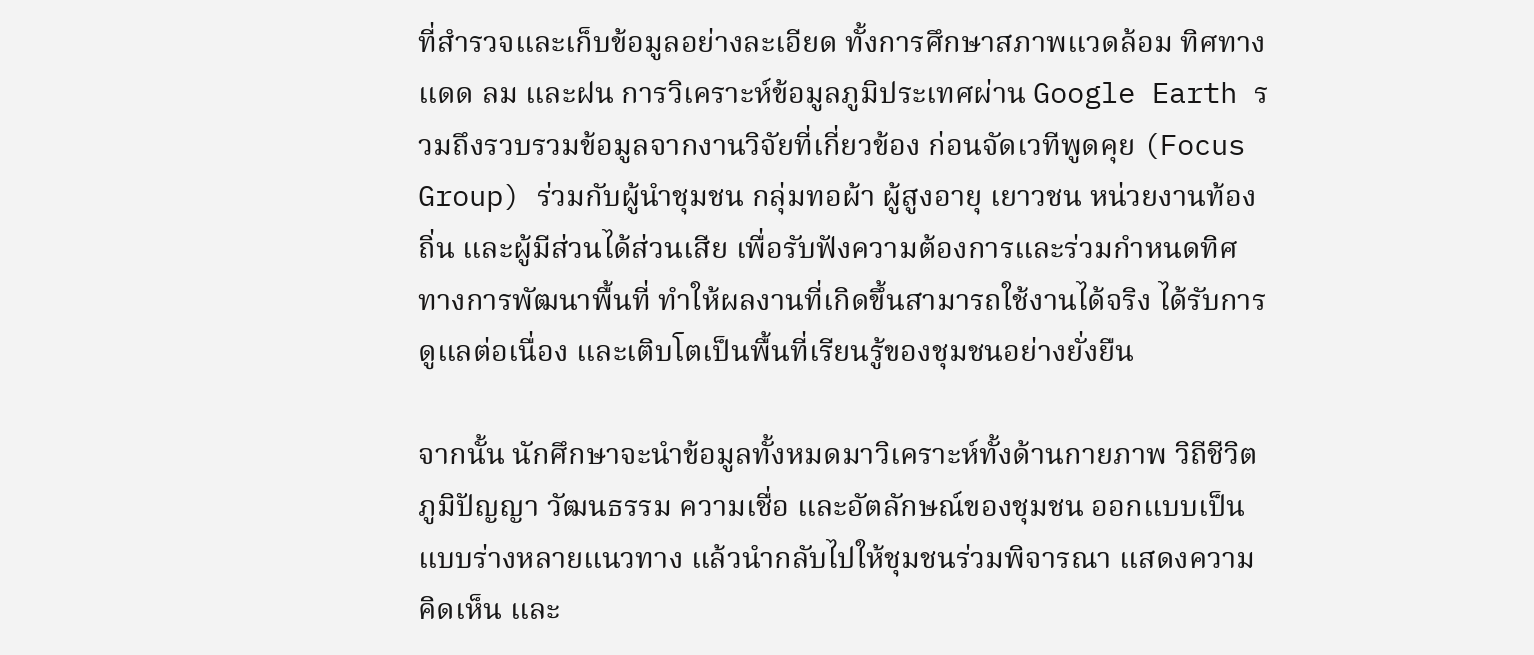ที่สำรวจและเก็บข้อมูลอย่างละเอียด ทั้งการศึกษาสภาพแวดล้อม ทิศทางแดด ลม และฝน การวิเคราะห์ข้อมูลภูมิประเทศผ่าน Google Earth รวมถึงรวบรวมข้อมูลจากงานวิจัยที่เกี่ยวข้อง ก่อนจัดเวทีพูดคุย (Focus Group) ร่วมกับผู้นำชุมชน กลุ่มทอผ้า ผู้สูงอายุ เยาวชน หน่วยงานท้องถิ่น และผู้มีส่วนได้ส่วนเสีย เพื่อรับฟังความต้องการและร่วมกำหนดทิศทางการพัฒนาพื้นที่ ทำให้ผลงานที่เกิดขึ้นสามารถใช้งานได้จริง ได้รับการดูแลต่อเนื่อง และเติบโตเป็นพื้นที่เรียนรู้ของชุมชนอย่างยั่งยืน

จากนั้น นักศึกษาจะนำข้อมูลทั้งหมดมาวิเคราะห์ทั้งด้านกายภาพ วิถีชีวิต ภูมิปัญญา วัฒนธรรม ความเชื่อ และอัตลักษณ์ของชุมชน ออกแบบเป็นแบบร่างหลายแนวทาง แล้วนำกลับไปให้ชุมชนร่วมพิจารณา แสดงความคิดเห็น และ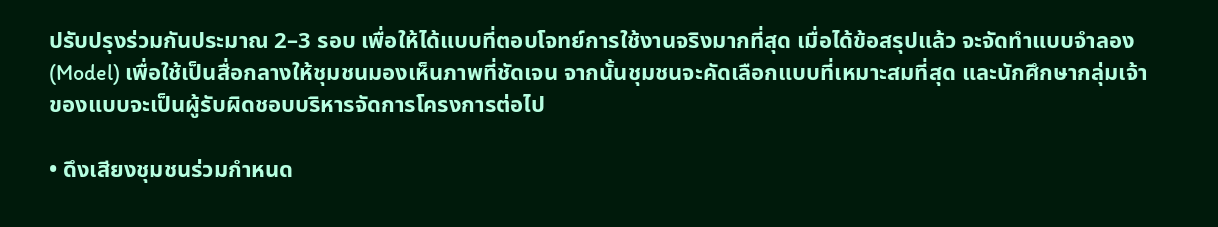ปรับปรุงร่วมกันประมาณ 2–3 รอบ เพื่อให้ได้แบบที่ตอบโจทย์การใช้งานจริงมากที่สุด เมื่อได้ข้อสรุปแล้ว จะจัดทำแบบจำลอง (Model) เพื่อใช้เป็นสื่อกลางให้ชุมชนมองเห็นภาพที่ชัดเจน จากนั้นชุมชนจะคัดเลือกแบบที่เหมาะสมที่สุด และนักศึกษากลุ่มเจ้าของแบบจะเป็นผู้รับผิดชอบบริหารจัดการโครงการต่อไป

• ดึงเสียงชุมชนร่วมกำหนด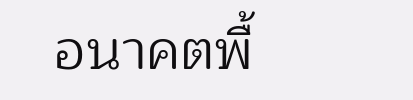อนาคตพื้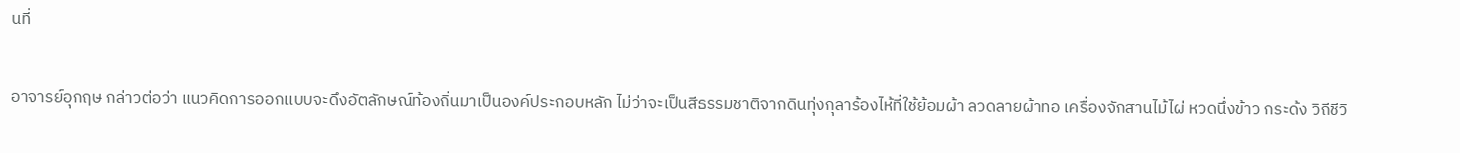นที่

อาจารย์อุกฤษ กล่าวต่อว่า แนวคิดการออกแบบจะดึงอัตลักษณ์ท้องถิ่นมาเป็นองค์ประกอบหลัก ไม่ว่าจะเป็นสีธรรมชาติจากดินทุ่งกุลาร้องไห้ที่ใช้ย้อมผ้า ลวดลายผ้าทอ เครื่องจักสานไม้ไผ่ หวดนึ่งข้าว กระด้ง วิถีชีวิ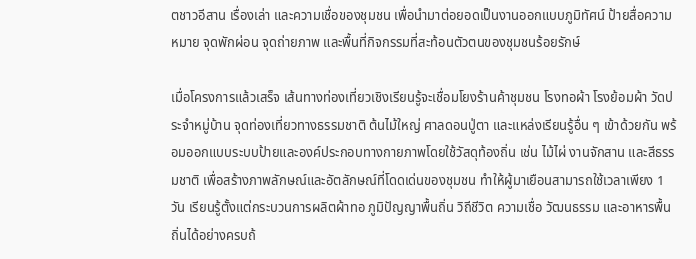ตชาวอีสาน เรื่องเล่า และความเชื่อของชุมชน เพื่อนำมาต่อยอดเป็นงานออกแบบภูมิทัศน์ ป้ายสื่อความหมาย จุดพักผ่อน จุดถ่ายภาพ และพื้นที่กิจกรรมที่สะท้อนตัวตนของชุมชนร้อยรักษ์

เมื่อโครงการแล้วเสร็จ เส้นทางท่องเที่ยวเชิงเรียนรู้จะเชื่อมโยงร้านค้าชุมชน โรงทอผ้า โรงย้อมผ้า วัดประจำหมู่บ้าน จุดท่องเที่ยวทางธรรมชาติ ต้นไม้ใหญ่ ศาลดอนปู่ตา และแหล่งเรียนรู้อื่น ๆ เข้าด้วยกัน พร้อมออกแบบระบบป้ายและองค์ประกอบทางกายภาพโดยใช้วัสดุท้องถิ่น เช่น ไม้ไผ่ งานจักสาน และสีธรรมชาติ เพื่อสร้างภาพลักษณ์และอัตลักษณ์ที่โดดเด่นของชุมชน ทำให้ผู้มาเยือนสามารถใช้เวลาเพียง 1 วัน เรียนรู้ตั้งแต่กระบวนการผลิตผ้าทอ ภูมิปัญญาพื้นถิ่น วิถีชีวิต ความเชื่อ วัฒนธรรม และอาหารพื้นถิ่นได้อย่างครบถ้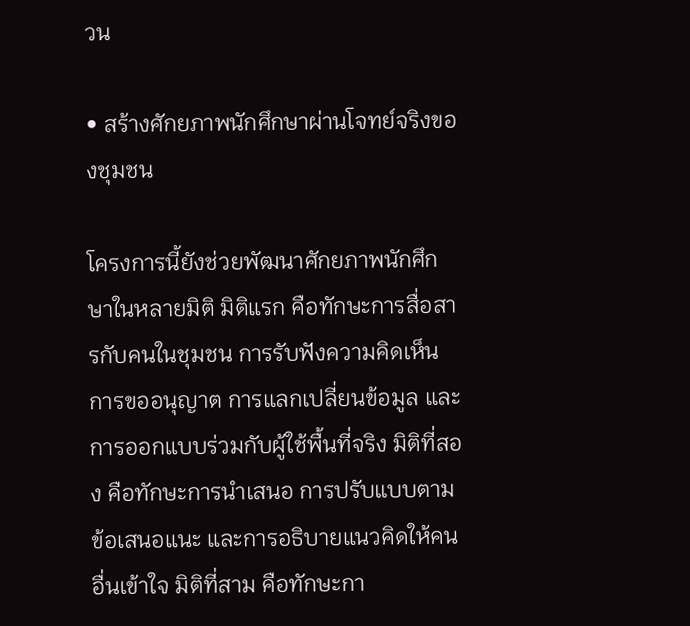วน

• สร้างศักยภาพนักศึกษาผ่านโจทย์จริงของชุมชน

โครงการนี้ยังช่วยพัฒนาศักยภาพนักศึกษาในหลายมิติ มิติแรก คือทักษะการสื่อสารกับคนในชุมชน การรับฟังความคิดเห็น การขออนุญาต การแลกเปลี่ยนข้อมูล และการออกแบบร่วมกับผู้ใช้พื้นที่จริง มิติที่สอง คือทักษะการนำเสนอ การปรับแบบตามข้อเสนอแนะ และการอธิบายแนวคิดให้คนอื่นเข้าใจ มิติที่สาม คือทักษะกา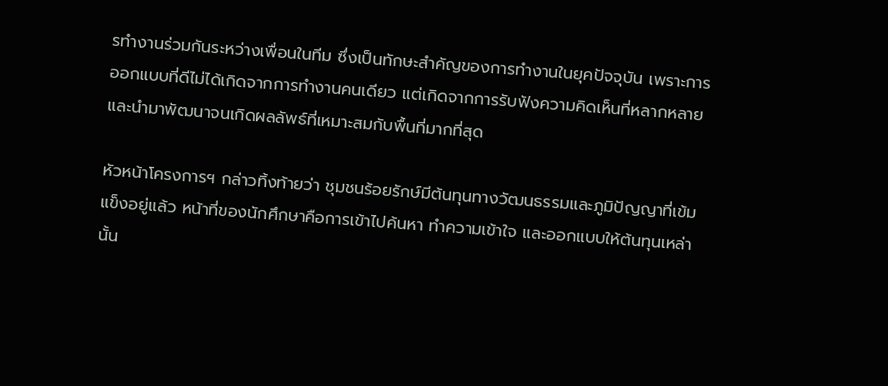รทำงานร่วมกันระหว่างเพื่อนในทีม ซึ่งเป็นทักษะสำคัญของการทำงานในยุคปัจจุบัน เพราะการออกแบบที่ดีไม่ได้เกิดจากการทำงานคนเดียว แต่เกิดจากการรับฟังความคิดเห็นที่หลากหลาย และนำมาพัฒนาจนเกิดผลลัพธ์ที่เหมาะสมกับพื้นที่มากที่สุด

หัวหน้าโครงการฯ กล่าวทิ้งท้ายว่า ชุมชนร้อยรักษ์มีต้นทุนทางวัฒนธรรมและภูมิปัญญาที่เข้มแข็งอยู่แล้ว หน้าที่ของนักศึกษาคือการเข้าไปค้นหา ทำความเข้าใจ และออกแบบให้ต้นทุนเหล่านั้น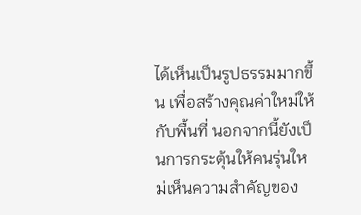ได้เห็นเป็นรูปธรรมมากขึ้น เพื่อสร้างคุณค่าใหม่ให้กับพื้นที่ นอกจากนี้ยังเป็นการกระตุ้นให้คนรุ่นใหม่เห็นความสำคัญของ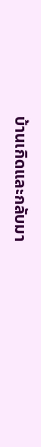บ้านเกิดและกลับมา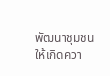พัฒนาชุมชนให้เกิดควา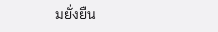มยั่งยืน